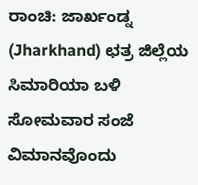ರಾಂಚಿ: ಜಾರ್ಖಂಡ್ನ (Jharkhand) ಛತ್ರ ಜಿಲ್ಲೆಯ ಸಿಮಾರಿಯಾ ಬಳಿ ಸೋಮವಾರ ಸಂಜೆ ವಿಮಾನವೊಂದು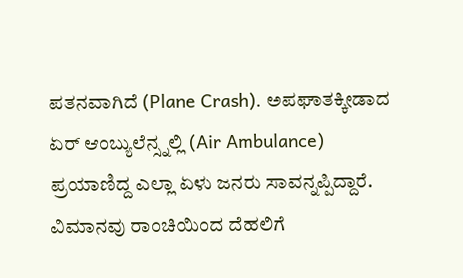ಪತನವಾಗಿದೆ (Plane Crash). ಅಪಘಾತಕ್ಕೀಡಾದ ಏರ್ ಆಂಬ್ಯುಲೆನ್ಸ್ನಲ್ಲಿ (Air Ambulance) ಪ್ರಯಾಣಿದ್ದ ಎಲ್ಲಾ ಏಳು ಜನರು ಸಾವನ್ನಪ್ಪಿದ್ದಾರೆ.
ವಿಮಾನವು ರಾಂಚಿಯಿಂದ ದೆಹಲಿಗೆ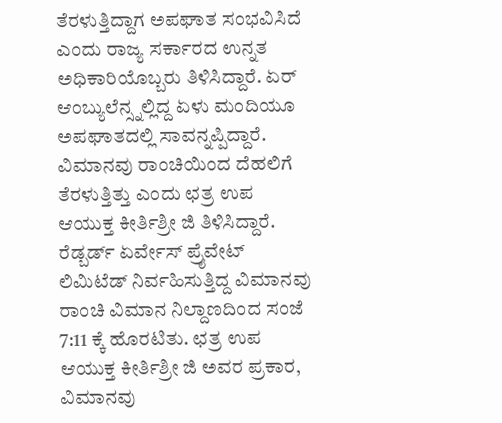ತೆರಳುತ್ತಿದ್ದಾಗ ಅಪಘಾತ ಸಂಭವಿಸಿದೆ ಎಂದು ರಾಜ್ಯ ಸರ್ಕಾರದ ಉನ್ನತ ಅಧಿಕಾರಿಯೊಬ್ಬರು ತಿಳಿಸಿದ್ದಾರೆ. ಏರ್ ಆಂಬ್ಯುಲೆನ್ಸ್ನಲ್ಲಿದ್ದ ಏಳು ಮಂದಿಯೂ ಅಪಘಾತದಲ್ಲಿ ಸಾವನ್ನಪ್ಪಿದ್ದಾರೆ. ವಿಮಾನವು ರಾಂಚಿಯಿಂದ ದೆಹಲಿಗೆ ತೆರಳುತ್ತಿತ್ತು ಎಂದು ಛತ್ರ ಉಪ ಆಯುಕ್ತ ಕೀರ್ತಿಶ್ರೀ ಜಿ ತಿಳಿಸಿದ್ದಾರೆ.
ರೆಡ್ಬರ್ಡ್ ಏರ್ವೇಸ್ ಪ್ರೈವೇಟ್ ಲಿಮಿಟೆಡ್ ನಿರ್ವಹಿಸುತ್ತಿದ್ದ ವಿಮಾನವು ರಾಂಚಿ ವಿಮಾನ ನಿಲ್ದಾಣದಿಂದ ಸಂಜೆ 7:11 ಕ್ಕೆ ಹೊರಟಿತು. ಛತ್ರ ಉಪ ಆಯುಕ್ತ ಕೀರ್ತಿಶ್ರೀ ಜಿ ಅವರ ಪ್ರಕಾರ, ವಿಮಾನವು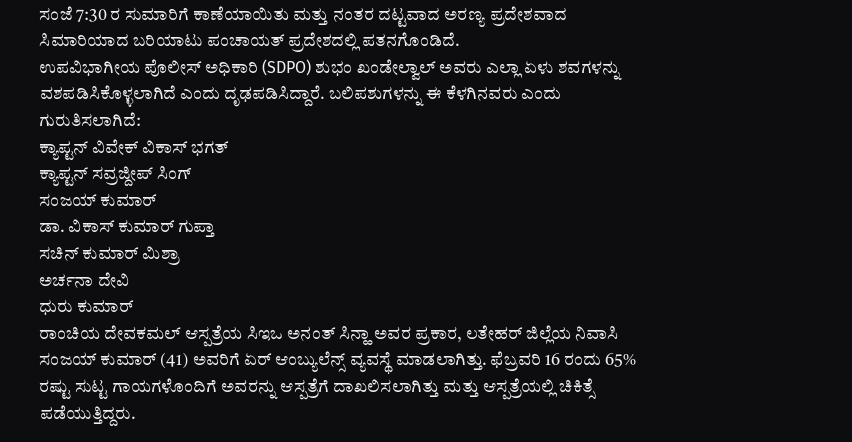ಸಂಜೆ 7:30 ರ ಸುಮಾರಿಗೆ ಕಾಣೆಯಾಯಿತು ಮತ್ತು ನಂತರ ದಟ್ಟವಾದ ಅರಣ್ಯ ಪ್ರದೇಶವಾದ ಸಿಮಾರಿಯಾದ ಬರಿಯಾಟು ಪಂಚಾಯತ್ ಪ್ರದೇಶದಲ್ಲಿ ಪತನಗೊಂಡಿದೆ.
ಉಪವಿಭಾಗೀಯ ಪೊಲೀಸ್ ಅಧಿಕಾರಿ (SDPO) ಶುಭಂ ಖಂಡೇಲ್ವಾಲ್ ಅವರು ಎಲ್ಲಾ ಏಳು ಶವಗಳನ್ನು ವಶಪಡಿಸಿಕೊಳ್ಳಲಾಗಿದೆ ಎಂದು ದೃಢಪಡಿಸಿದ್ದಾರೆ. ಬಲಿಪಶುಗಳನ್ನು ಈ ಕೆಳಗಿನವರು ಎಂದು ಗುರುತಿಸಲಾಗಿದೆ:
ಕ್ಯಾಪ್ಟನ್ ವಿವೇಕ್ ವಿಕಾಸ್ ಭಗತ್
ಕ್ಯಾಪ್ಟನ್ ಸವ್ರಜ್ದೀಪ್ ಸಿಂಗ್
ಸಂಜಯ್ ಕುಮಾರ್
ಡಾ. ವಿಕಾಸ್ ಕುಮಾರ್ ಗುಪ್ತಾ
ಸಚಿನ್ ಕುಮಾರ್ ಮಿಶ್ರಾ
ಅರ್ಚನಾ ದೇವಿ
ಧುರು ಕುಮಾರ್
ರಾಂಚಿಯ ದೇವಕಮಲ್ ಆಸ್ಪತ್ರೆಯ ಸಿಇಒ ಅನಂತ್ ಸಿನ್ಹಾ ಅವರ ಪ್ರಕಾರ, ಲತೇಹರ್ ಜಿಲ್ಲೆಯ ನಿವಾಸಿ ಸಂಜಯ್ ಕುಮಾರ್ (41) ಅವರಿಗೆ ಏರ್ ಆಂಬ್ಯುಲೆನ್ಸ್ ವ್ಯವಸ್ಥೆ ಮಾಡಲಾಗಿತ್ತು. ಫೆಬ್ರವರಿ 16 ರಂದು 65% ರಷ್ಟು ಸುಟ್ಟ ಗಾಯಗಳೊಂದಿಗೆ ಅವರನ್ನು ಆಸ್ಪತ್ರೆಗೆ ದಾಖಲಿಸಲಾಗಿತ್ತು ಮತ್ತು ಆಸ್ಪತ್ರೆಯಲ್ಲಿ ಚಿಕಿತ್ಸೆ ಪಡೆಯುತ್ತಿದ್ದರು.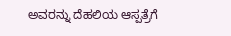ಅವರನ್ನು ದೆಹಲಿಯ ಆಸ್ಪತ್ರೆಗೆ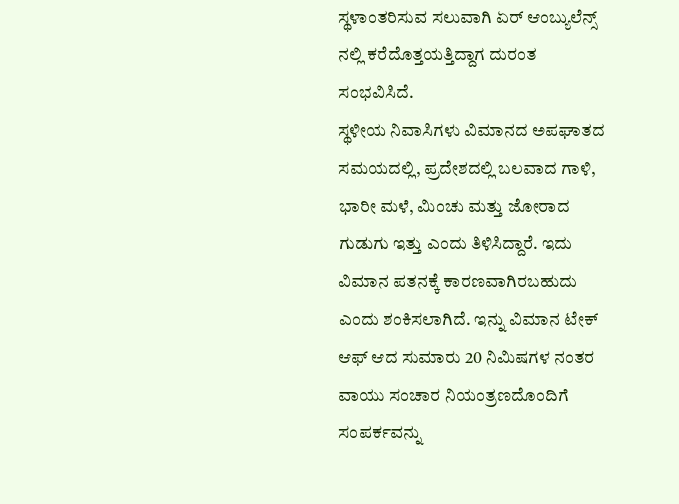ಸ್ಥಳಾಂತರಿಸುವ ಸಲುವಾಗಿ ಏರ್ ಆಂಬ್ಯುಲೆನ್ಸ್ ನಲ್ಲಿ ಕರೆದೊತ್ತಯತ್ತಿದ್ದಾಗ ದುರಂತ ಸಂಭವಿಸಿದೆ.
ಸ್ಥಳೀಯ ನಿವಾಸಿಗಳು ವಿಮಾನದ ಅಪಘಾತದ ಸಮಯದಲ್ಲಿ, ಪ್ರದೇಶದಲ್ಲಿ ಬಲವಾದ ಗಾಳಿ, ಭಾರೀ ಮಳೆ, ಮಿಂಚು ಮತ್ತು ಜೋರಾದ ಗುಡುಗು ಇತ್ತು ಎಂದು ತಿಳಿಸಿದ್ದಾರೆ. ಇದು ವಿಮಾನ ಪತನಕ್ಕೆ ಕಾರಣವಾಗಿರಬಹುದು ಎಂದು ಶಂಕಿಸಲಾಗಿದೆ. ಇನ್ನು ವಿಮಾನ ಟೇಕ್ ಆಫ್ ಆದ ಸುಮಾರು 20 ನಿಮಿಷಗಳ ನಂತರ ವಾಯು ಸಂಚಾರ ನಿಯಂತ್ರಣದೊಂದಿಗೆ ಸಂಪರ್ಕವನ್ನು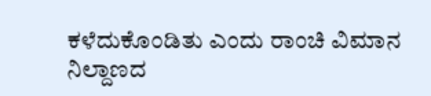ಕಳೆದುಕೊಂಡಿತು ಎಂದು ರಾಂಚಿ ವಿಮಾನ ನಿಲ್ದಾಣದ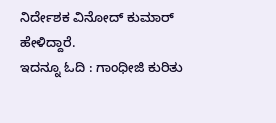ನಿರ್ದೇಶಕ ವಿನೋದ್ ಕುಮಾರ್ ಹೇಳಿದ್ದಾರೆ.
ಇದನ್ನೂ ಓದಿ : ಗಾಂಧೀಜಿ ಕುರಿತು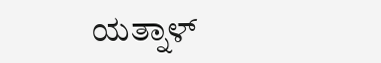ಯತ್ನಾಳ್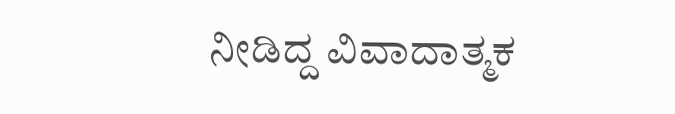ನೀಡಿದ್ದ ವಿವಾದಾತ್ಮಕ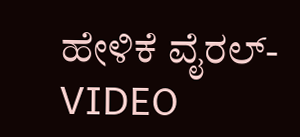ಹೇಳಿಕೆ ವೈರಲ್- VIDEO